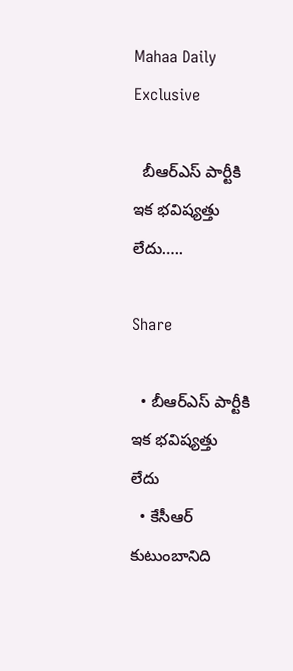Mahaa Daily Exclusive

  బీఆర్‌ఎస్‌ పార్టీకి ఇక భవిష్యత్తు లేదు…..

Share

  • బీఆర్‌ఎస్‌ పార్టీకి ఇక భవిష్యత్తు లేదు
  • కేసీఆర్‌ కుటుంబానిది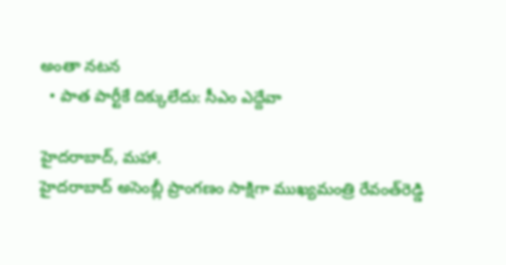అంతా నటన
  • పాత పార్టీకే దిక్కులేదు: సీఎం ఎద్దేవా

హైదరాబాద్, మహా.
హైదరాబాద్‌ అసెంబ్లీ ప్రాంగణం సాక్షిగా ముఖ్యమంత్రి రేవంత్‌రెడ్డి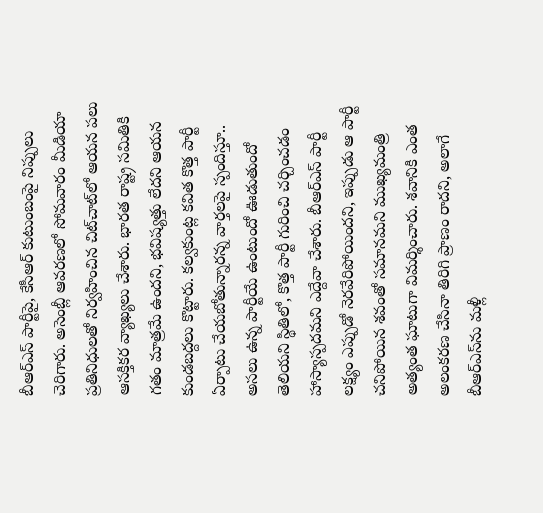బీఆర్‌ఎస్‌ పార్టీపై, కేసీఆర్ కుటుంబంపై నిప్పులు చెరిగారు. అసెంబ్లీ ఆవరణలో సోమవారం మీడియా ప్రతినిధులతో నిర్వహించిన చిట్‌చాట్‌లో ఆయన పలు ఆసక్తికర వ్యాఖ్యలు చేశారు. భారత రాష్ట్ర సమితికి గతం మాత్రమే ఉందని, భవిష్యత్తు లేదని ఆయన కుండబద్దలు కొట్టారు. కల్వకుంట్ల కవిత కొత్త పార్టీ ఏర్పాటు చేయబోతున్నారన్న వార్తలపై స్పందిస్తూ.. అసలు ఉన్న పార్టీయే ఉంటుందో ఊడుతుందో తెలియని స్థితిలో, కొత్త పార్టీ గురించి చర్చించడం హాస్యాస్పదమని ఎద్దేవా చేశారు. బీఆర్‌ఎస్ పార్టీ లక్ష్యం ఎప్పుడో నెరవేరిపోయిందని, ఇప్పుడు ఆ పార్టీ చనిపోయిన శవంతో సమానమని ముఖ్యమంత్రి అత్యంత ఘాటుగా విమర్శించారు. శవానికి ఎంత అలంకరణ చేసినా తిరిగి ప్రాణం రాదని, అలాగే బీఆర్‌ఎస్‌ను మళ్లీ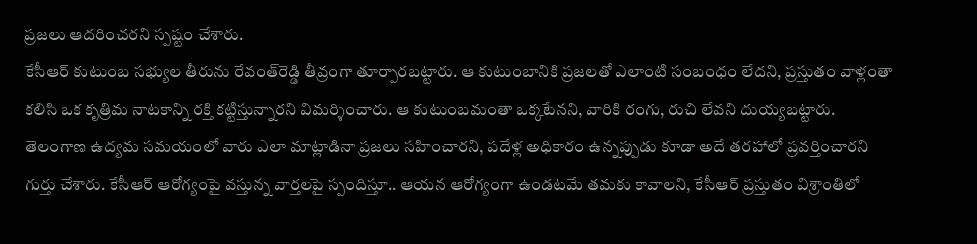ప్రజలు ఆదరించరని స్పష్టం చేశారు.
కేసీఆర్‌ కుటుంబ సభ్యుల తీరును రేవంత్‌రెడ్డి తీవ్రంగా తూర్పారబట్టారు. ఆ కుటుంబానికి ప్రజలతో ఎలాంటి సంబంధం లేదని, ప్రస్తుతం వాళ్లంతా కలిసి ఒక కృత్రిమ నాటకాన్ని రక్తి కట్టిస్తున్నారని విమర్శించారు. ఆ కుటుంబమంతా ఒక్కటేనని, వారికి రంగు, రుచి లేవని దుయ్యబట్టారు. తెలంగాణ ఉద్యమ సమయంలో వారు ఎలా మాట్లాడినా ప్రజలు సహించారని, పదేళ్ల అధికారం ఉన్నప్పుడు కూడా అదే తరహాలో ప్రవర్తించారని గుర్తు చేశారు. కేసీఆర్‌ ఆరోగ్యంపై వస్తున్న వార్తలపై స్పందిస్తూ.. ఆయన ఆరోగ్యంగా ఉండటమే తమకు కావాలని, కేసీఆర్‌ ప్రస్తుతం విశ్రాంతిలో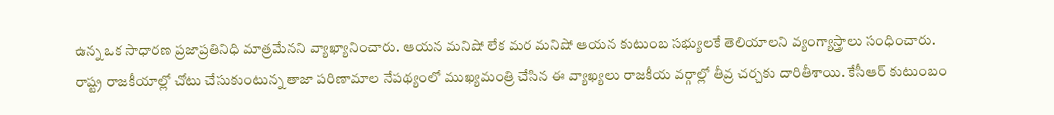ఉన్న ఒక సాధారణ ప్రజాప్రతినిధి మాత్రమేనని వ్యాఖ్యానించారు. ఆయన మనిషో లేక మర మనిషో ఆయన కుటుంబ సభ్యులకే తెలియాలని వ్యంగ్యాస్త్రాలు సంధించారు.
రాష్ట్ర రాజకీయాల్లో చోటు చేసుకుంటున్న తాజా పరిణామాల నేపథ్యంలో ముఖ్యమంత్రి చేసిన ఈ వ్యాఖ్యలు రాజకీయ వర్గాల్లో తీవ్ర చర్చకు దారితీశాయి. కేసీఆర్ కుటుంబం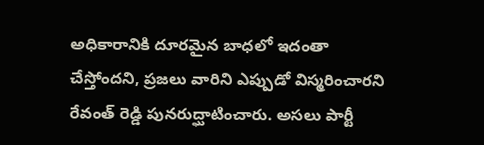అధికారానికి దూరమైన బాధలో ఇదంతా చేస్తోందని, ప్రజలు వారిని ఎప్పుడో విస్మరించారని రేవంత్ రెడ్డి పునరుద్ఘాటించారు. అసలు పార్టీ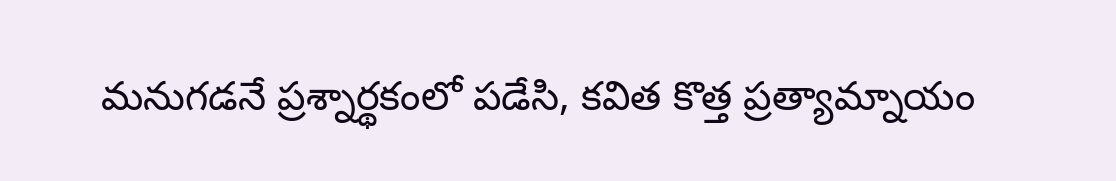మనుగడనే ప్రశ్నార్థకంలో పడేసి, కవిత కొత్త ప్రత్యామ్నాయం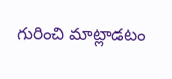గురించి మాట్లాడటం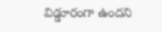విడ్డూరంగా ఉందని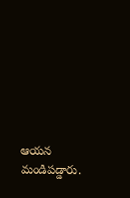ఆయన మండిపడ్డారు.